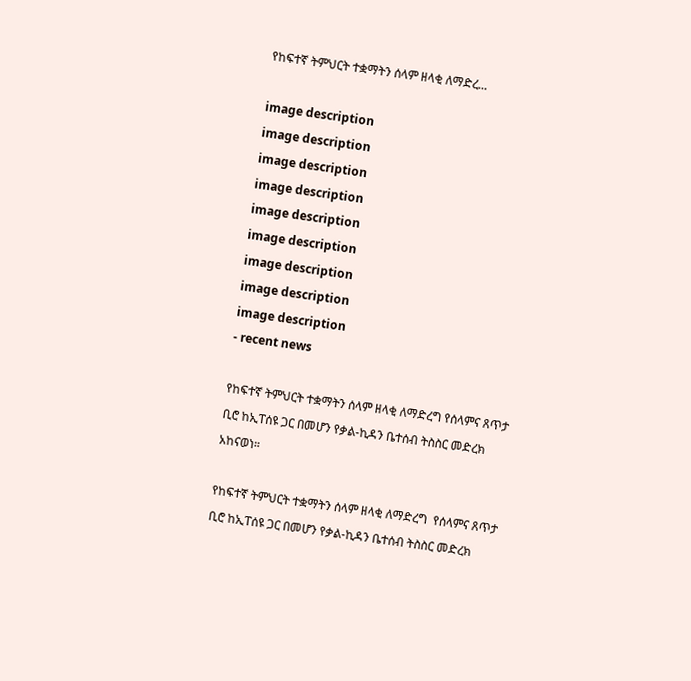የከፍተኛ ትምህርት ተቋማትን ሰላም ዘላቂ ለማድረ...

image description
image description
image description
image description
image description
image description
image description
image description
image description
- recent news

የከፍተኛ ትምህርት ተቋማትን ሰላም ዘላቂ ለማድረግ የሰላምና ጸጥታ ቢሮ ከኢፐሰዩ ጋር በመሆን የቃል-ኪዳን ቤተሰብ ትስስር መድረክ አከናወነ።

የከፍተኛ ትምህርት ተቋማትን ሰላም ዘላቂ ለማድረግ  የሰላምና ጸጥታ ቢሮ ከኢፐሰዩ ጋር በመሆን የቃል-ኪዳን ቤተሰብ ትስስር መድረክ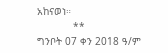አከናወነ።
            **
ግንቦት 07 ቀን 2018 ዓ/ም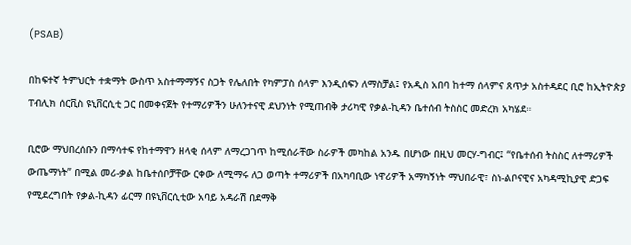(PSAB)

በከፍተኛ ትምህርት ተቋማት ውስጥ አስተማማኝና ስጋት የሌለበት የካምፓስ ሰላም እንዲሰፍን ለማስቻል፤ የአዲስ አበባ ከተማ ሰላምና ጸጥታ አስተዳደር ቢሮ ከኢትዮጵያ ፐብሊክ ሰርቪስ ዩኒቨርሲቲ ጋር በመቀናጀት የተማሪዎችን ሁለንተናዊ ደህንነት የሚጠብቅ ታሪካዊ የቃል-ኪዳን ቤተሰብ ትስስር መድረክ አካሄደ።

ቢሮው ማህበረሰቡን በማሳተፍ የከተማዋን ዘላቂ ሰላም ለማረጋገጥ ከሚሰራቸው ስራዎች መካከል አንዱ በሆነው በዚህ መርሃ-ግብር፤ “የቤተሰብ ትስስር ለተማሪዎች ውጤማነት” በሚል መሪ-ቃል ከቤተሰቦቻቸው ርቀው ለሚማሩ ለጋ ወጣት ተማሪዎች በአካባቢው ነዋሪዎች አማካኝነት ማህበራዊ፣ ስነ-ልቦናዊና አካዳሚኪያዊ ድጋፍ የሚደረግበት የቃል-ኪዳን ፊርማ በዩኒቨርሲቲው አባይ አዳራሽ በደማቅ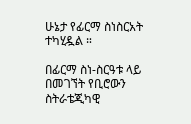ሁኔታ የፊርማ ስነስርአት ተካሂዷል ።

በፊርማ ስነ-ስርዓቱ ላይ በመገኘት የቢሮውን ስትራቴጂካዊ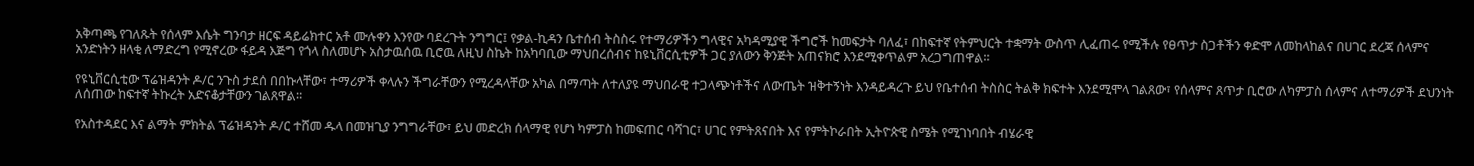አቅጣጫ የገለጹት የሰላም እሴት ግንባታ ዘርፍ ዳይሬክተር አቶ ሙሉቀን እንየው ባደረጉት ንግግር፤ የቃል-ኪዳን ቤተሰብ ትስስሩ የተማሪዎችን ግላዊና አካዳሚያዊ ችግሮች ከመፍታት ባለፈ፣ በከፍተኛ የትምህርት ተቋማት ውስጥ ሊፈጠሩ የሚችሉ የፀጥታ ስጋቶችን ቀድሞ ለመከላከልና በሀገር ደረጃ ሰላምና አንድነትን ዘላቂ ለማድረግ የሚኖረው ፋይዳ እጅግ የጎላ ስለመሆኑ አስታዉሰዉ ቢሮዉ ለዚህ ስኬት ከአካባቢው ማህበረሰብና ከዩኒቨርሲቲዎች ጋር ያለውን ቅንጅት አጠናክሮ እንደሚቀጥልም አረጋግጠዋል።

የዩኒቨርሲቲው ፕሬዝዳንት ዶ/ር ንጉስ ታደሰ በበኩላቸው፣ ተማሪዎች ቀላሉን ችግራቸውን የሚረዳላቸው አካል በማጣት ለተለያዩ ማህበራዊ ተጋላጭነቶችና ለውጤት ዝቅተኝነት እንዳይዳረጉ ይህ የቤተሰብ ትስስር ትልቅ ክፍተት እንደሚሞላ ገልጸው፣ የሰላምና ጸጥታ ቢሮው ለካምፓስ ሰላምና ለተማሪዎች ደህንነት ለሰጠው ከፍተኛ ትኩረት አድናቆታቸውን ገልጸዋል።

የአስተዳደር እና ልማት ምክትል ፕሬዝዳንት ዶ/ር ተሸመ ዱላ በመዝጊያ ንግግራቸው፣ ይህ መድረክ ሰላማዊ የሆነ ካምፓስ ከመፍጠር ባሻገር፣ ሀገር የምትጸናበት እና የምትኮራበት ኢትዮጵዊ ስሜት የሚገነባበት ብሄራዊ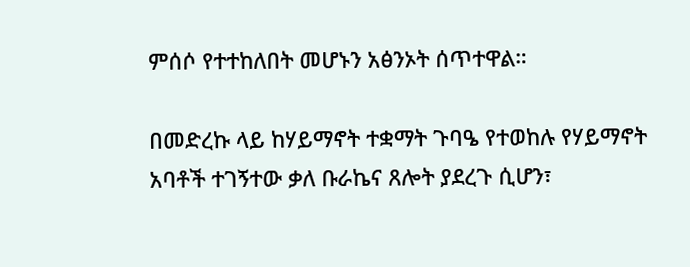ምሰሶ የተተከለበት መሆኑን አፅንኦት ሰጥተዋል።

በመድረኩ ላይ ከሃይማኖት ተቋማት ጉባዔ የተወከሉ የሃይማኖት አባቶች ተገኝተው ቃለ ቡራኬና ጸሎት ያደረጉ ሲሆን፣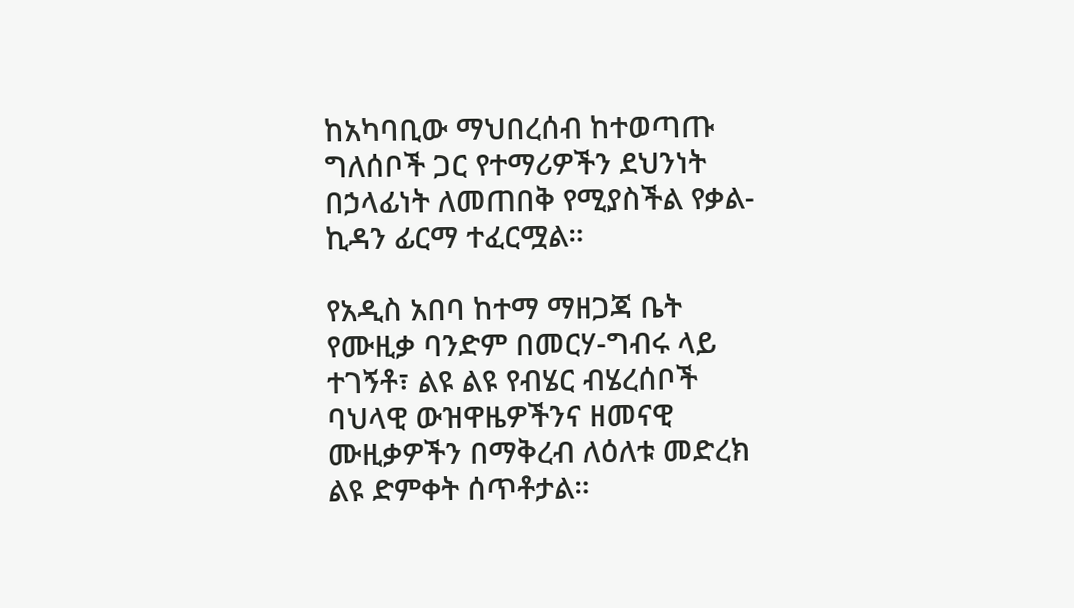ከአካባቢው ማህበረሰብ ከተወጣጡ ግለሰቦች ጋር የተማሪዎችን ደህንነት በኃላፊነት ለመጠበቅ የሚያስችል የቃል-ኪዳን ፊርማ ተፈርሟል።

የአዲስ አበባ ከተማ ማዘጋጃ ቤት የሙዚቃ ባንድም በመርሃ-ግብሩ ላይ ተገኝቶ፣ ልዩ ልዩ የብሄር ብሄረሰቦች ባህላዊ ውዝዋዜዎችንና ዘመናዊ ሙዚቃዎችን በማቅረብ ለዕለቱ መድረክ ልዩ ድምቀት ሰጥቶታል።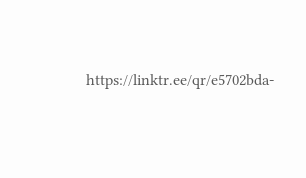https://linktr.ee/qr/e5702bda-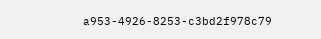a953-4926-8253-c3bd2f978c79